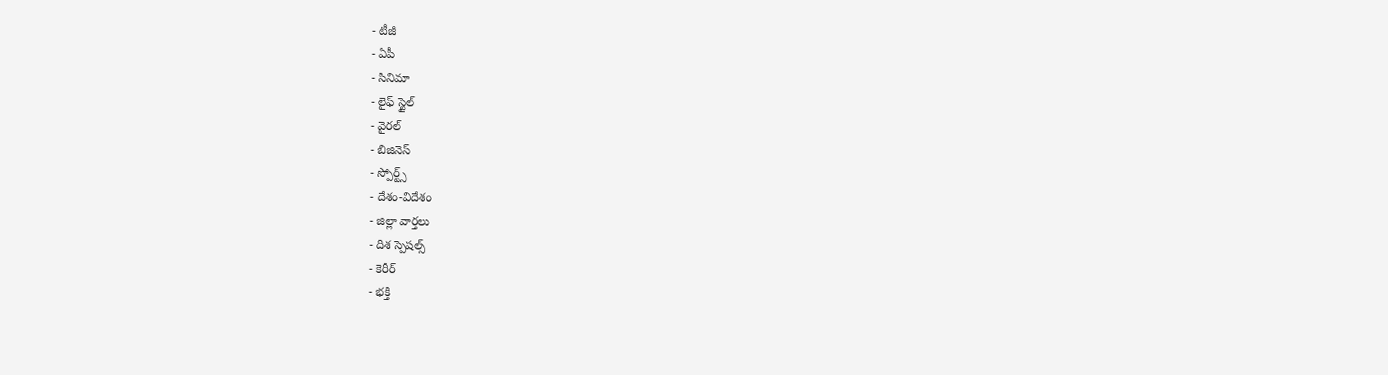- టీజీ
- ఏపీ
- సినిమా
- లైఫ్ స్టైల్
- వైరల్
- బిజినెస్
- స్పోర్ట్స్
- దేశం-విదేశం
- జిల్లా వార్తలు
- దిశ స్పెషల్స్
- కెరీర్
- భక్తి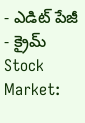- ఎడిట్ పేజీ
- క్రైమ్
Stock Market: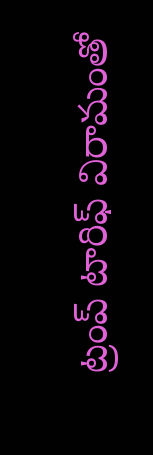ట్రంప్ టారిఫ్ విరామంతో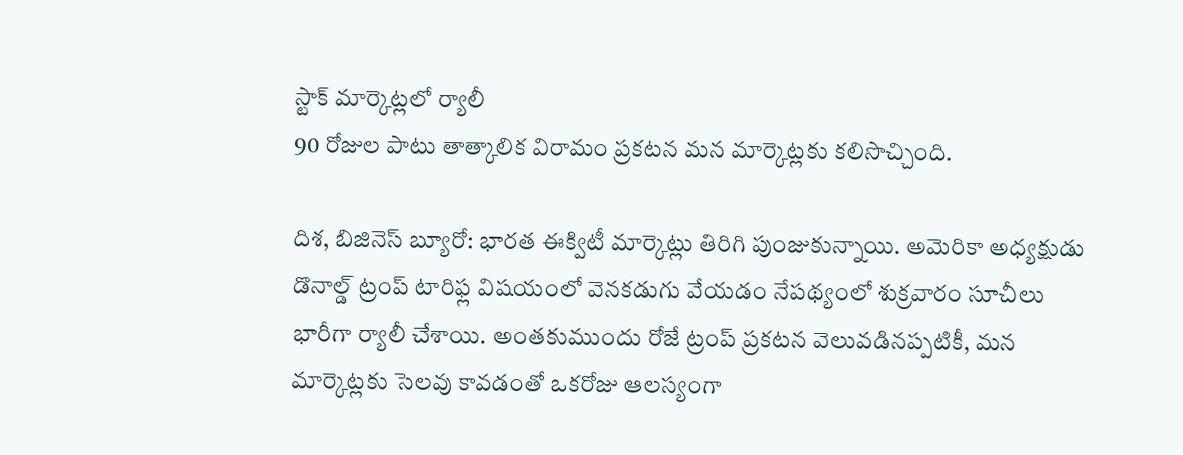స్టాక్ మార్కెట్లలో ర్యాలీ
90 రోజుల పాటు తాత్కాలిక విరామం ప్రకటన మన మార్కెట్లకు కలిసొచ్చింది.

దిశ, బిజినెస్ బ్యూరో: భారత ఈక్విటీ మార్కెట్లు తిరిగి పుంజుకున్నాయి. అమెరికా అధ్యక్షుడు డొనాల్డ్ ట్రంప్ టారిఫ్ల విషయంలో వెనకడుగు వేయడం నేపథ్యంలో శుక్రవారం సూచీలు భారీగా ర్యాలీ చేశాయి. అంతకుముందు రోజే ట్రంప్ ప్రకటన వెలువడినప్పటికీ, మన మార్కెట్లకు సెలవు కావడంతో ఒకరోజు ఆలస్యంగా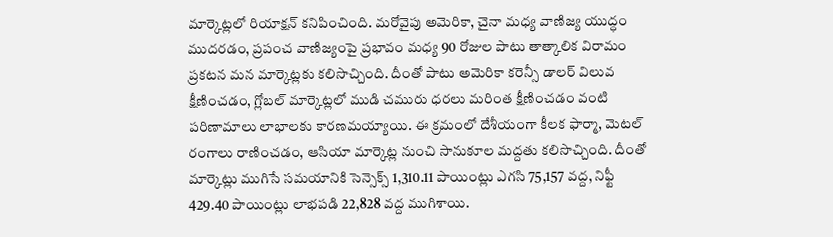మార్కెట్లలో రియాక్షన్ కనిపించింది. మరోవైపు అమెరికా, చైనా మధ్య వాణిజ్య యుద్ధం ముదరడం, ప్రపంచ వాణిజ్యంపై ప్రభావం మధ్య 90 రోజుల పాటు తాత్కాలిక విరామం ప్రకటన మన మార్కెట్లకు కలిసొచ్చింది. దీంతో పాటు అమెరికా కరెన్సీ డాలర్ విలువ క్షీణించడం, గ్లోబల్ మార్కెట్లలో ముడి చమురు ధరలు మరింత క్షీణించడం వంటి పరిణామాలు లాభాలకు కారణమయ్యాయి. ఈ క్రమంలో దేశీయంగా కీలక ఫార్మా, మెటల్ రంగాలు రాణించడం, ఆసియా మార్కెట్ల నుంచి సానుకూల మద్దతు కలిసొచ్చింది. దీంతో మార్కెట్లు ముగిసే సమయానికి సెన్సెక్స్ 1,310.11 పాయింట్లు ఎగసి 75,157 వద్ద, నిఫ్టీ 429.40 పాయింట్లు లాభపడి 22,828 వద్ద ముగిశాయి.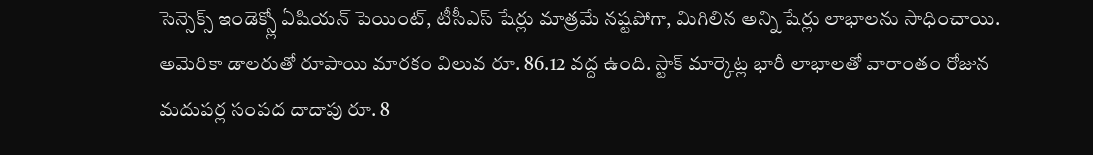సెన్సెక్స్ ఇండెక్స్లో ఏషియన్ పెయింట్, టీసీఎస్ షేర్లు మాత్రమే నష్టపోగా, మిగిలిన అన్ని షేర్లు లాభాలను సాధించాయి. అమెరికా డాలరుతో రూపాయి మారకం విలువ రూ. 86.12 వద్ద ఉంది. స్టాక్ మార్కెట్ల భారీ లాభాలతో వారాంతం రోజున మదుపర్ల సంపద దాదాపు రూ. 8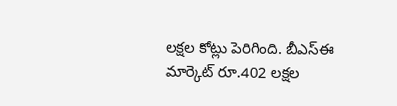లక్షల కోట్లు పెరిగింది. బీఎస్ఈ మార్కెట్ రూ.402 లక్షల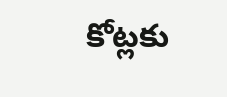కోట్లకు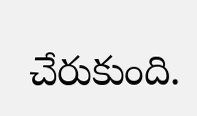చేరుకుంది.